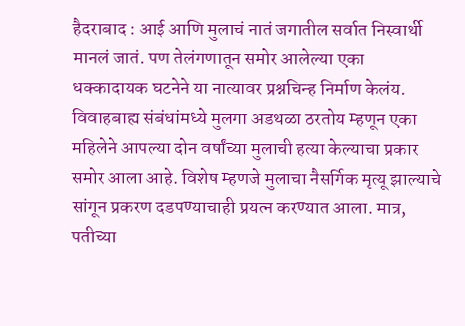हैदराबाद : आई आणि मुलाचं नातं जगातील सर्वात निस्वार्थी मानलं जातं. पण तेलंगणातून समोर आलेल्या एका धक्कादायक घटनेने या नात्यावर प्रश्नचिन्ह निर्माण केलंय. विवाहबाह्य संबंधांमध्ये मुलगा अडथळा ठरतोय म्हणून एका महिलेने आपल्या दोन वर्षांच्या मुलाची हत्या केल्याचा प्रकार समोर आला आहे. विशेष म्हणजे मुलाचा नैसर्गिक मृत्यू झाल्याचे सांगून प्रकरण दडपण्याचाही प्रयत्न करण्यात आला. मात्र, पतीच्या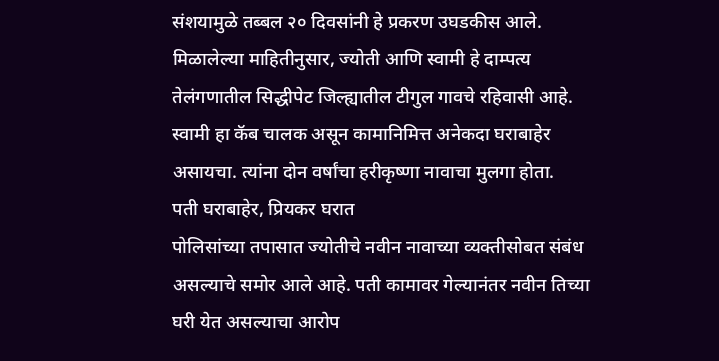संशयामुळे तब्बल २० दिवसांनी हे प्रकरण उघडकीस आले.
मिळालेल्या माहितीनुसार, ज्योती आणि स्वामी हे दाम्पत्य तेलंगणातील सिद्धीपेट जिल्ह्यातील टीगुल गावचे रहिवासी आहे. स्वामी हा कॅब चालक असून कामानिमित्त अनेकदा घराबाहेर असायचा. त्यांना दोन वर्षांचा हरीकृष्णा नावाचा मुलगा होता.
पती घराबाहेर, प्रियकर घरात
पोलिसांच्या तपासात ज्योतीचे नवीन नावाच्या व्यक्तीसोबत संबंध असल्याचे समोर आले आहे. पती कामावर गेल्यानंतर नवीन तिच्या घरी येत असल्याचा आरोप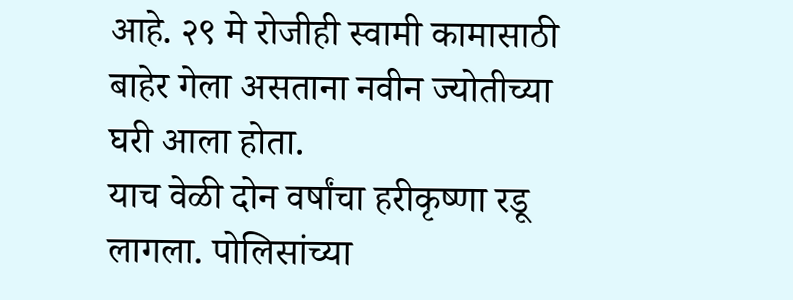आहे. २९ मे रोजीही स्वामी कामासाठी बाहेर गेला असताना नवीन ज्योतीच्या घरी आला होता.
याच वेळी दोन वर्षांचा हरीकृष्णा रडू लागला. पोलिसांच्या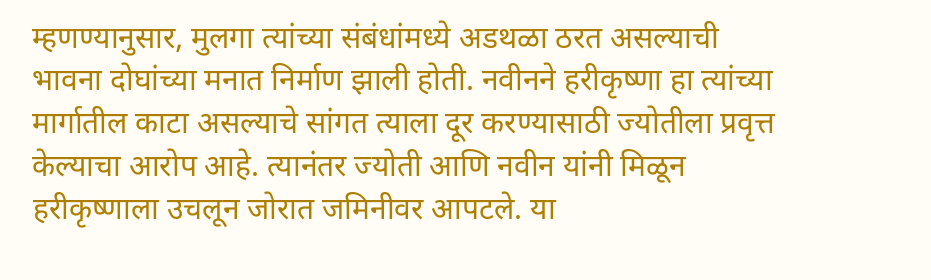म्हणण्यानुसार, मुलगा त्यांच्या संबंधांमध्ये अडथळा ठरत असल्याची भावना दोघांच्या मनात निर्माण झाली होती. नवीनने हरीकृष्णा हा त्यांच्या मार्गातील काटा असल्याचे सांगत त्याला दूर करण्यासाठी ज्योतीला प्रवृत्त केल्याचा आरोप आहे. त्यानंतर ज्योती आणि नवीन यांनी मिळून हरीकृष्णाला उचलून जोरात जमिनीवर आपटले. या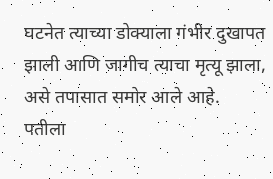घटनेत त्याच्या डोक्याला गंभीर दुखापत झाली आणि जागीच त्याचा मृत्यू झाला, असे तपासात समोर आले आहे.
पतीला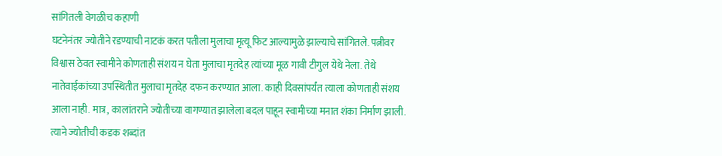सांगितली वेगळीच कहाणी
घटनेनंतर ज्योतीने रडण्याची नाटकं करत पतीला मुलाचा मृत्यू फिट आल्यामुळे झाल्याचे सांगितले. पत्नीवर विश्वास ठेवत स्वामीने कोणताही संशय न घेता मुलाचा मृतदेह त्यांच्या मूळ गावी टीगुल येथे नेला. तेथे नातेवाईकांच्या उपस्थितीत मुलाचा मृतदेह दफन करण्यात आला. काही दिवसांपर्यंत त्याला कोणताही संशय आला नाही. मात्र, कालांतराने ज्योतीच्या वागण्यात झालेला बदल पाहून स्वामीच्या मनात शंका निर्माण झाली. त्याने ज्योतीची कडक शब्दांत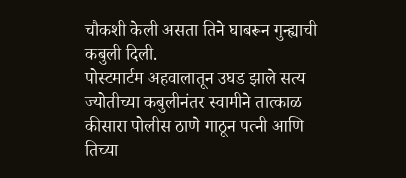चौकशी केली असता तिने घाबरून गुन्ह्याची कबुली दिली.
पोस्टमार्टम अहवालातून उघड झाले सत्य
ज्योतीच्या कबुलीनंतर स्वामीने तात्काळ कीसारा पोलीस ठाणे गाठून पत्नी आणि तिच्या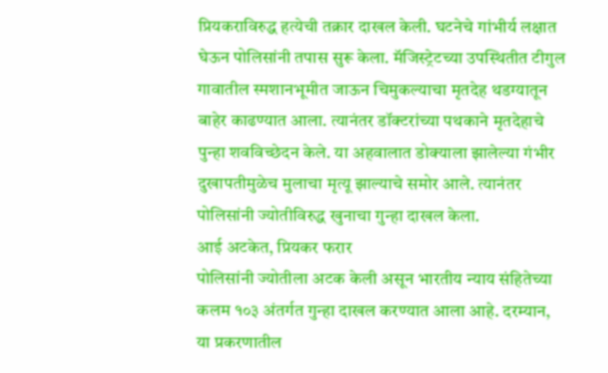प्रियकराविरुद्ध हत्येची तक्रार दाखल केली. घटनेचे गांभीर्य लक्षात घेऊन पोलिसांनी तपास सुरू केला. मॅजिस्ट्रेटच्या उपस्थितीत टीगुल गावातील स्मशानभूमीत जाऊन चिमुकल्याचा मृतदेह थडग्यातून बाहेर काढण्यात आला. त्यानंतर डॉक्टरांच्या पथकाने मृतदेहाचे पुन्हा शवविच्छेदन केले. या अहवालात डोक्याला झालेल्या गंभीर दुखापतीमुळेच मुलाचा मृत्यू झाल्याचे समोर आले. त्यानंतर पोलिसांनी ज्योतीविरुद्ध खुनाचा गुन्हा दाखल केला.
आई अटकेत, प्रियकर फरार
पोलिसांनी ज्योतीला अटक केली असून भारतीय न्याय संहितेच्या कलम १०३ अंतर्गत गुन्हा दाखल करण्यात आला आहे. दरम्यान, या प्रकरणातील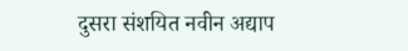दुसरा संशयित नवीन अद्याप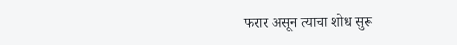फरार असून त्याचा शोध सुरू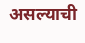असल्याची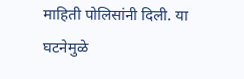माहिती पोलिसांनी दिली. या घटनेमुळे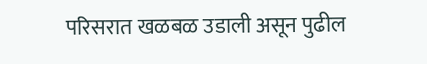परिसरात खळबळ उडाली असून पुढील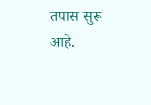तपास सुरू आहे.